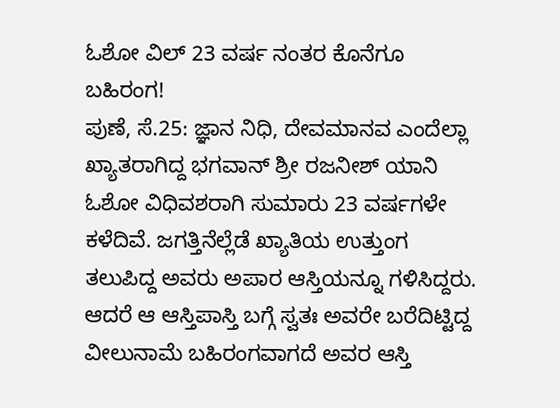ಓಶೋ ವಿಲ್ 23 ವರ್ಷ ನಂತರ ಕೊನೆಗೂ ಬಹಿರಂಗ!
ಪುಣೆ, ಸೆ.25: ಜ್ಞಾನ ನಿಧಿ, ದೇವಮಾನವ ಎಂದೆಲ್ಲಾ ಖ್ಯಾತರಾಗಿದ್ದ ಭಗವಾನ್ ಶ್ರೀ ರಜನೀಶ್ ಯಾನಿ ಓಶೋ ವಿಧಿವಶರಾಗಿ ಸುಮಾರು 23 ವರ್ಷಗಳೇ ಕಳೆದಿವೆ. ಜಗತ್ತಿನೆಲ್ಲೆಡೆ ಖ್ಯಾತಿಯ ಉತ್ತುಂಗ ತಲುಪಿದ್ದ ಅವರು ಅಪಾರ ಆಸ್ತಿಯನ್ನೂ ಗಳಿಸಿದ್ದರು. ಆದರೆ ಆ ಆಸ್ತಿಪಾಸ್ತಿ ಬಗ್ಗೆ ಸ್ವತಃ ಅವರೇ ಬರೆದಿಟ್ಟಿದ್ದ ವೀಲುನಾಮೆ ಬಹಿರಂಗವಾಗದೆ ಅವರ ಆಸ್ತಿ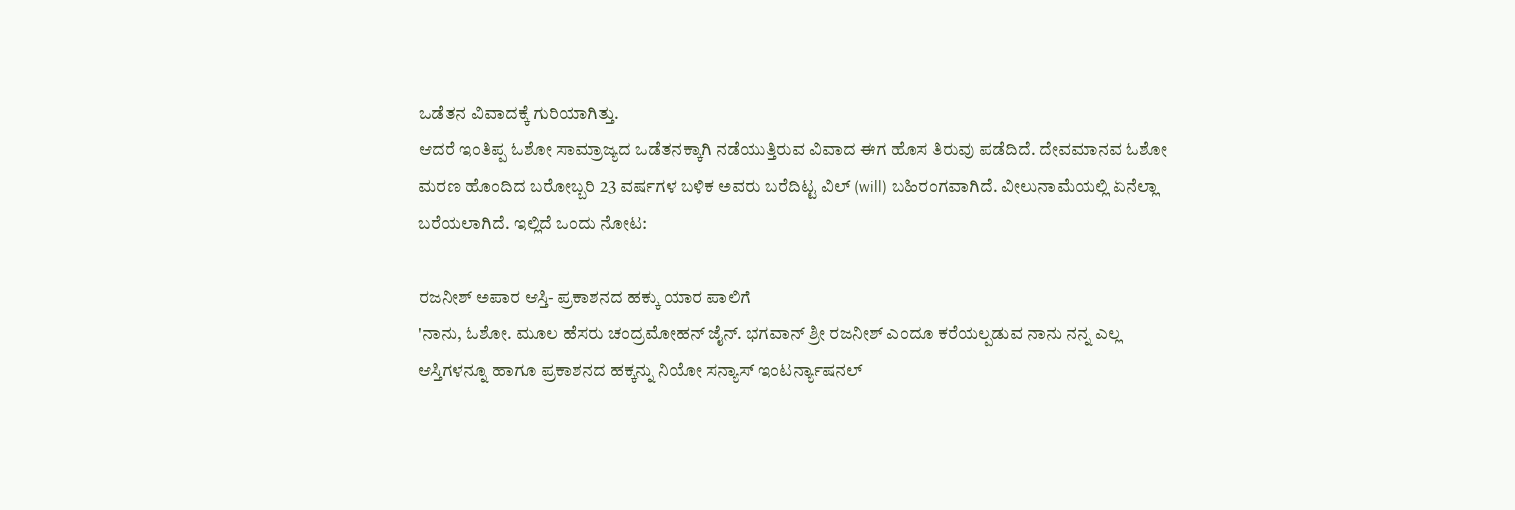ಒಡೆತನ ವಿವಾದಕ್ಕೆ ಗುರಿಯಾಗಿತ್ತು.
ಆದರೆ ಇಂತಿಪ್ಪ ಓಶೋ ಸಾಮ್ರಾಜ್ಯದ ಒಡೆತನಕ್ಕಾಗಿ ನಡೆಯುತ್ತಿರುವ ವಿವಾದ ಈಗ ಹೊಸ ತಿರುವು ಪಡೆದಿದೆ. ದೇವಮಾನವ ಓಶೋ ಮರಣ ಹೊಂದಿದ ಬರೋಬ್ಬರಿ 23 ವರ್ಷಗಳ ಬಳಿಕ ಅವರು ಬರೆದಿಟ್ಟ ವಿಲ್ (will) ಬಹಿರಂಗವಾಗಿದೆ. ವೀಲುನಾಮೆಯಲ್ಲಿ ಏನೆಲ್ಲಾ ಬರೆಯಲಾಗಿದೆ. ಇಲ್ಲಿದೆ ಒಂದು ನೋಟ:

ರಜನೀಶ್ ಅಪಾರ ಆಸ್ತಿ- ಪ್ರಕಾಶನದ ಹಕ್ಕು ಯಾರ ಪಾಲಿಗೆ
'ನಾನು, ಓಶೋ. ಮೂಲ ಹೆಸರು ಚಂದ್ರಮೋಹನ್ ಜೈನ್. ಭಗವಾನ್ ಶ್ರೀ ರಜನೀಶ್ ಎಂದೂ ಕರೆಯಲ್ಪಡುವ ನಾನು ನನ್ನ ಎಲ್ಲ ಆಸ್ತಿಗಳನ್ನೂ ಹಾಗೂ ಪ್ರಕಾಶನದ ಹಕ್ಕನ್ನು ನಿಯೋ ಸನ್ಯಾಸ್ ಇಂಟರ್ನ್ಯಾಷನಲ್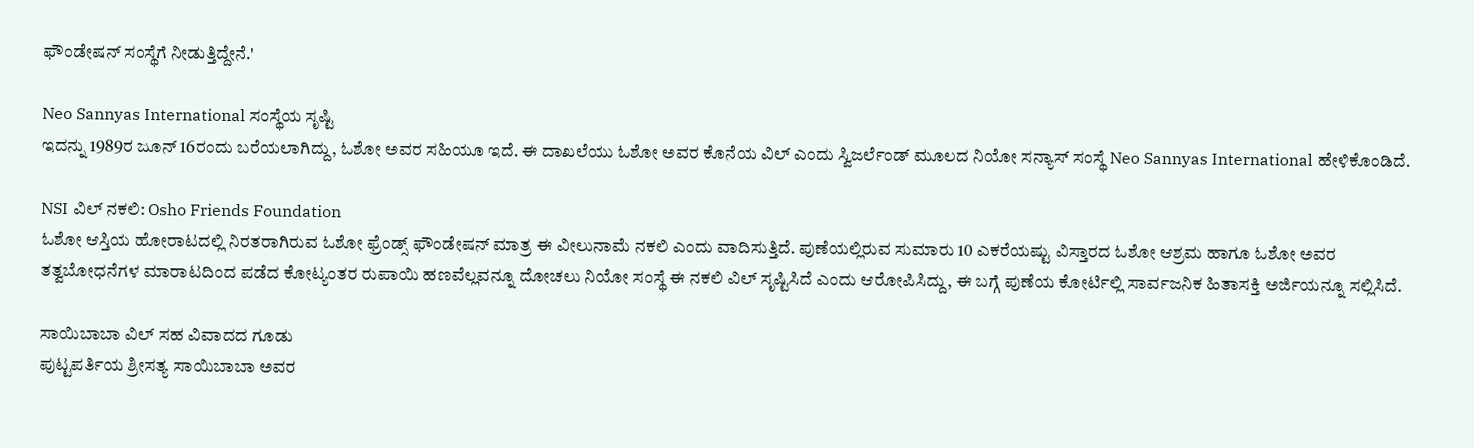ಫೌಂಡೇಷನ್ ಸಂಸ್ಥೆಗೆ ನೀಡುತ್ತಿದ್ದೇನೆ.'

Neo Sannyas International ಸಂಸ್ಥೆಯ ಸೃಷ್ಟಿ
ಇದನ್ನು 1989ರ ಜೂನ್ 16ರಂದು ಬರೆಯಲಾಗಿದ್ದು, ಓಶೋ ಅವರ ಸಹಿಯೂ ಇದೆ. ಈ ದಾಖಲೆಯು ಓಶೋ ಅವರ ಕೊನೆಯ ವಿಲ್ ಎಂದು ಸ್ವಿಜರ್ಲೆಂಡ್ ಮೂಲದ ನಿಯೋ ಸನ್ಯಾಸ್ ಸಂಸ್ಥೆ Neo Sannyas International ಹೇಳಿಕೊಂಡಿದೆ.

NSI ವಿಲ್ ನಕಲಿ: Osho Friends Foundation
ಓಶೋ ಆಸ್ತಿಯ ಹೋರಾಟದಲ್ಲಿ ನಿರತರಾಗಿರುವ ಓಶೋ ಫ್ರೆಂಡ್ಸ್ ಫೌಂಡೇಷನ್ ಮಾತ್ರ ಈ ವೀಲುನಾಮೆ ನಕಲಿ ಎಂದು ವಾದಿಸುತ್ತಿದೆ. ಪುಣೆಯಲ್ಲಿರುವ ಸುಮಾರು 10 ಎಕರೆಯಷ್ಟು ವಿಸ್ತಾರದ ಓಶೋ ಆಶ್ರಮ ಹಾಗೂ ಓಶೋ ಅವರ ತತ್ವಬೋಧನೆಗಳ ಮಾರಾಟದಿಂದ ಪಡೆದ ಕೋಟ್ಯಂತರ ರುಪಾಯಿ ಹಣವೆಲ್ಲವನ್ನೂ ದೋಚಲು ನಿಯೋ ಸಂಸ್ಥೆ ಈ ನಕಲಿ ವಿಲ್ ಸೃಷ್ಟಿಸಿದೆ ಎಂದು ಆರೋಪಿಸಿದ್ದು, ಈ ಬಗ್ಗೆ ಪುಣೆಯ ಕೋರ್ಟಿಲ್ಲಿ ಸಾರ್ವಜನಿಕ ಹಿತಾಸಕ್ತಿ ಅರ್ಜಿಯನ್ನೂ ಸಲ್ಲಿಸಿದೆ.

ಸಾಯಿಬಾಬಾ ವಿಲ್ ಸಹ ವಿವಾದದ ಗೂಡು
ಪುಟ್ಟಪರ್ತಿಯ ಶ್ರೀಸತ್ಯ ಸಾಯಿಬಾಬಾ ಅವರ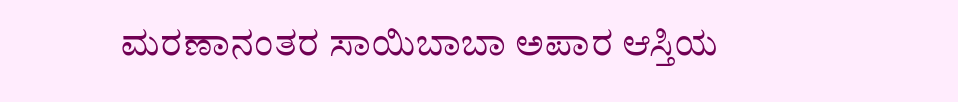ಮರಣಾನಂತರ ಸಾಯಿಬಾಬಾ ಅಪಾರ ಆಸ್ತಿಯ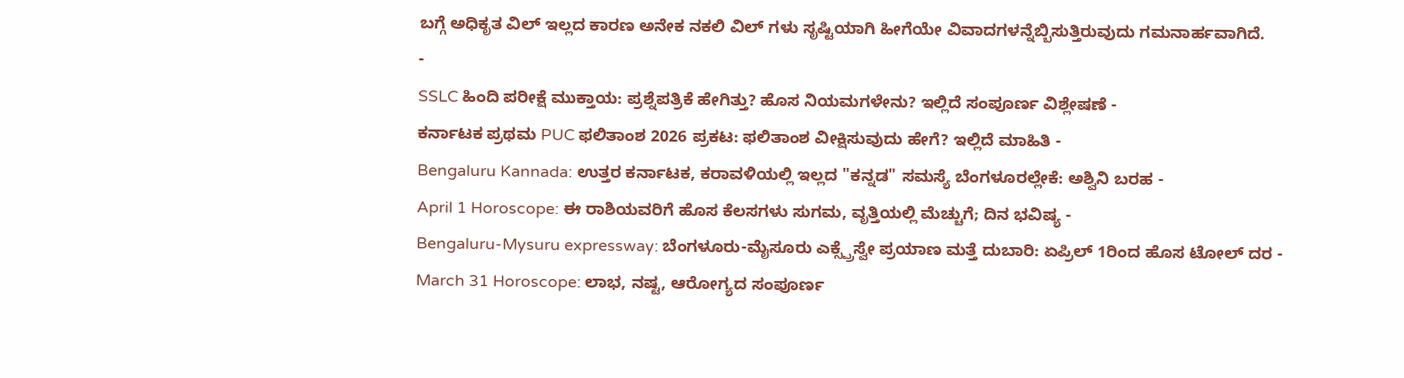ಬಗ್ಗೆ ಅಧಿಕೃತ ವಿಲ್ ಇಲ್ಲದ ಕಾರಣ ಅನೇಕ ನಕಲಿ ವಿಲ್ ಗಳು ಸೃಷ್ಟಿಯಾಗಿ ಹೀಗೆಯೇ ವಿವಾದಗಳನ್ನೆಬ್ಬಿಸುತ್ತಿರುವುದು ಗಮನಾರ್ಹವಾಗಿದೆ.
-
SSLC ಹಿಂದಿ ಪರೀಕ್ಷೆ ಮುಕ್ತಾಯ: ಪ್ರಶ್ನೆಪತ್ರಿಕೆ ಹೇಗಿತ್ತು? ಹೊಸ ನಿಯಮಗಳೇನು? ಇಲ್ಲಿದೆ ಸಂಪೂರ್ಣ ವಿಶ್ಲೇಷಣೆ -
ಕರ್ನಾಟಕ ಪ್ರಥಮ PUC ಫಲಿತಾಂಶ 2026 ಪ್ರಕಟ: ಫಲಿತಾಂಶ ವೀಕ್ಷಿಸುವುದು ಹೇಗೆ? ಇಲ್ಲಿದೆ ಮಾಹಿತಿ -
Bengaluru Kannada: ಉತ್ತರ ಕರ್ನಾಟಕ, ಕರಾವಳಿಯಲ್ಲಿ ಇಲ್ಲದ "ಕನ್ನಡ" ಸಮಸ್ಯೆ ಬೆಂಗಳೂರಲ್ಲೇಕೆ: ಅಶ್ವಿನಿ ಬರಹ -
April 1 Horoscope: ಈ ರಾಶಿಯವರಿಗೆ ಹೊಸ ಕೆಲಸಗಳು ಸುಗಮ, ವೃತ್ತಿಯಲ್ಲಿ ಮೆಚ್ಚುಗೆ; ದಿನ ಭವಿಷ್ಯ -
Bengaluru-Mysuru expressway: ಬೆಂಗಳೂರು-ಮೈಸೂರು ಎಕ್ಸ್ಪ್ರೆಸ್ವೇ ಪ್ರಯಾಣ ಮತ್ತೆ ದುಬಾರಿ: ಏಪ್ರಿಲ್ 1ರಿಂದ ಹೊಸ ಟೋಲ್ ದರ -
March 31 Horoscope: ಲಾಭ, ನಷ್ಟ, ಆರೋಗ್ಯದ ಸಂಪೂರ್ಣ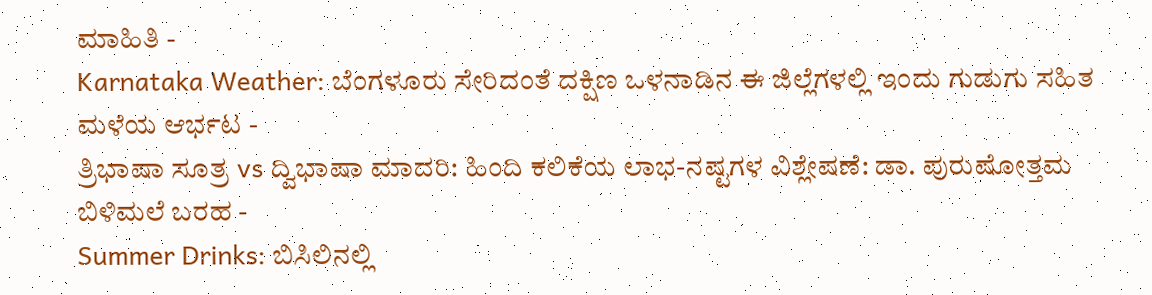ಮಾಹಿತಿ -
Karnataka Weather: ಬೆಂಗಳೂರು ಸೇರಿದಂತೆ ದಕ್ಷಿಣ ಒಳನಾಡಿನ ಈ ಜಿಲ್ಲೆಗಳಲ್ಲಿ ಇಂದು ಗುಡುಗು ಸಹಿತ ಮಳೆಯ ಆರ್ಭಟ -
ತ್ರಿಭಾಷಾ ಸೂತ್ರ vs ದ್ವಿಭಾಷಾ ಮಾದರಿ: ಹಿಂದಿ ಕಲಿಕೆಯ ಲಾಭ-ನಷ್ಟಗಳ ವಿಶ್ಲೇಷಣೆ: ಡಾ. ಪುರುಷೋತ್ತಮ ಬಿಳಿಮಲೆ ಬರಹ -
Summer Drinks: ಬಿಸಿಲಿನಲ್ಲಿ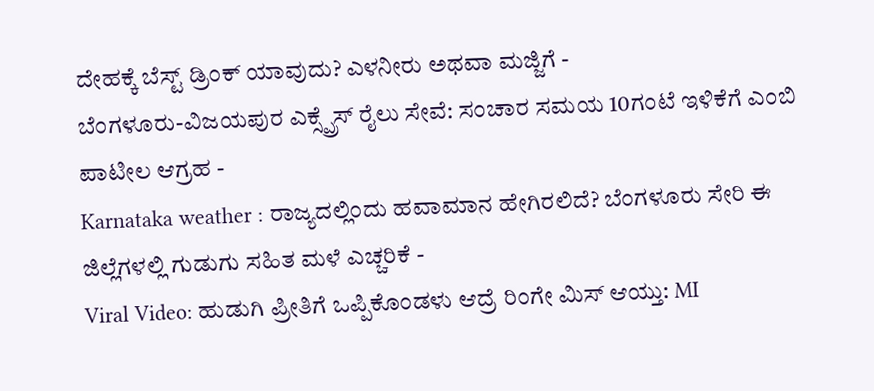ದೇಹಕ್ಕೆ ಬೆಸ್ಟ್ ಡ್ರಿಂಕ್ ಯಾವುದು? ಎಳನೀರು ಅಥವಾ ಮಜ್ಜಿಗೆ -
ಬೆಂಗಳೂರು-ವಿಜಯಪುರ ಎಕ್ಸ್ಪ್ರೆಸ್ ರೈಲು ಸೇವೆ: ಸಂಚಾರ ಸಮಯ 10ಗಂಟೆ ಇಳಿಕೆಗೆ ಎಂಬಿ ಪಾಟೀಲ ಆಗ್ರಹ -
Karnataka weather : ರಾಜ್ಯದಲ್ಲಿಂದು ಹವಾಮಾನ ಹೇಗಿರಲಿದೆ? ಬೆಂಗಳೂರು ಸೇರಿ ಈ ಜಿಲ್ಲೆಗಳಲ್ಲಿ ಗುಡುಗು ಸಹಿತ ಮಳೆ ಎಚ್ಚರಿಕೆ -
Viral Video: ಹುಡುಗಿ ಪ್ರೀತಿಗೆ ಒಪ್ಪಿಕೊಂಡಳು ಆದ್ರೆ ರಿಂಗೇ ಮಿಸ್ ಆಯ್ತು: MI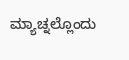ಮ್ಯಾಚ್ನಲ್ಲೊಂದು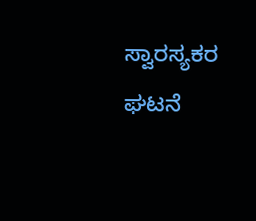ಸ್ವಾರಸ್ಯಕರ ಘಟನೆ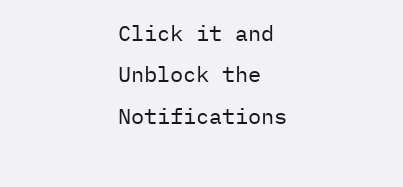Click it and Unblock the Notifications